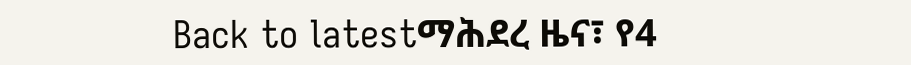Back to latestማሕደረ ዜና፣ የ4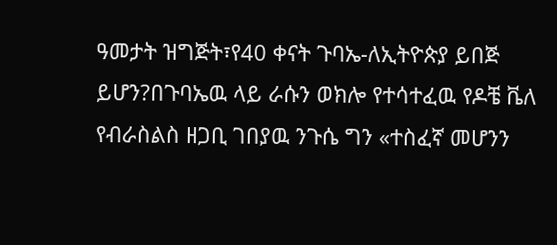ዓመታት ዝግጅት፣የ40 ቀናት ጉባኤ-ለኢትዮጵያ ይበጅ ይሆን?በጉባኤዉ ላይ ራሱን ወክሎ የተሳተፈዉ የዶቼ ቬለ የብራስልስ ዘጋቢ ገበያዉ ንጉሴ ግን «ተስፈኛ መሆንን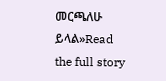መርጫለሁ ይላል»Read the full story